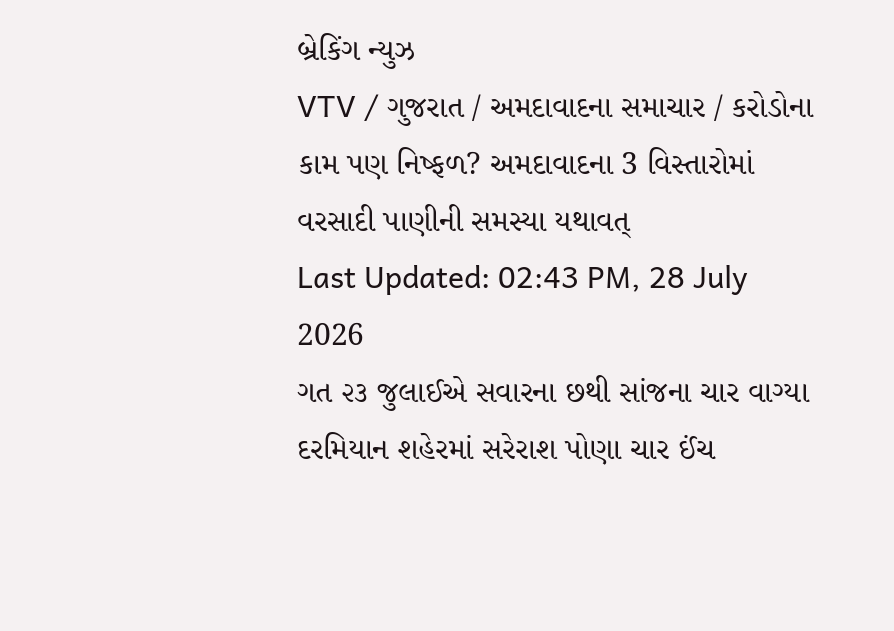બ્રેકિંગ ન્યુઝ
VTV / ગુજરાત / અમદાવાદના સમાચાર / કરોડોના કામ પણ નિષ્ફળ? અમદાવાદના 3 વિસ્તારોમાં વરસાદી પાણીની સમસ્યા યથાવત્
Last Updated: 02:43 PM, 28 July 2026
ગત ૨૩ જુલાઈએ સવારના છથી સાંજના ચાર વાગ્યા દરમિયાન શહેરમાં સરેરાશ પોણા ચાર ઈંચ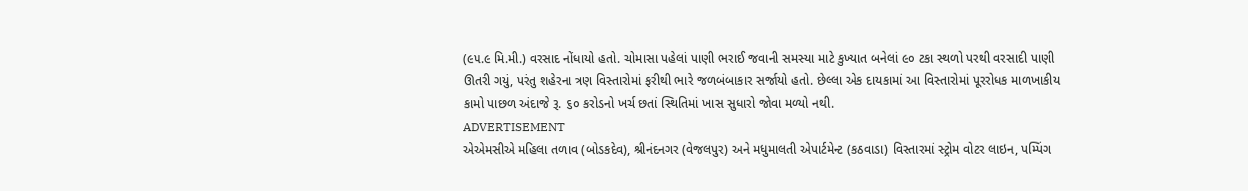(૯૫.૯ મિ.મી.) વરસાદ નોંધાયો હતો. ચોમાસા પહેલાં પાણી ભરાઈ જવાની સમસ્યા માટે કુખ્યાત બનેલાં ૯૦ ટકા સ્થળો પરથી વરસાદી પાણી ઊતરી ગયું, પરંતુ શહેરના ત્રણ વિસ્તારોમાં ફરીથી ભારે જળબંબાકાર સર્જાયો હતો. છેલ્લા એક દાયકામાં આ વિસ્તારોમાં પૂરરોધક માળખાકીય કામો પાછળ અંદાજે રૂ. ૬૦ કરોડનો ખર્ચ છતાં સ્થિતિમાં ખાસ સુધારો જોવા મળ્યો નથી.
ADVERTISEMENT
એએમસીએ મહિલા તળાવ (બોડકદેવ), શ્રીનંદનગર (વેજલપુર) અને મધુમાલતી એપાર્ટમેન્ટ (કઠવાડા) વિસ્તારમાં સ્ટ્રોમ વોટર લાઇન, પમ્પિંગ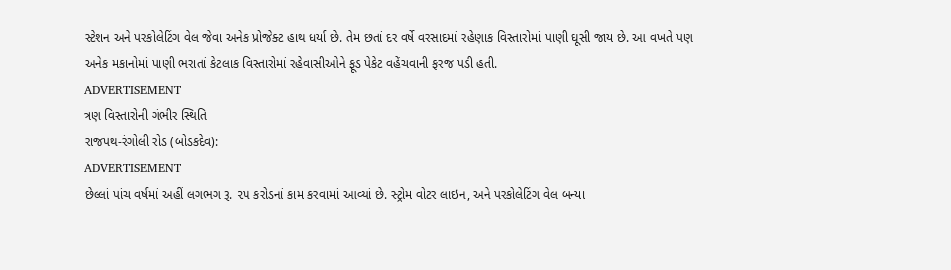સ્ટેશન અને પરકોલેટિંગ વેલ જેવા અનેક પ્રોજેક્ટ હાથ ધર્યા છે. તેમ છતાં દર વર્ષે વરસાદમાં રહેણાક વિસ્તારોમાં પાણી ઘૂસી જાય છે. આ વખતે પણ અનેક મકાનોમાં પાણી ભરાતાં કેટલાક વિસ્તારોમાં રહેવાસીઓને ફૂડ પેકેટ વહેંચવાની ફરજ પડી હતી.
ADVERTISEMENT
ત્રણ વિસ્તારોની ગંભીર સ્થિતિ
રાજપથ-રંગોલી રોડ (બોડકદેવ):
ADVERTISEMENT
છેલ્લાં પાંચ વર્ષમાં અહીં લગભગ રૂ. ૨૫ કરોડનાં કામ કરવામાં આવ્યાં છે. સ્ટ્રોમ વોટર લાઇન, અને પરકોલેટિંગ વેલ બન્યા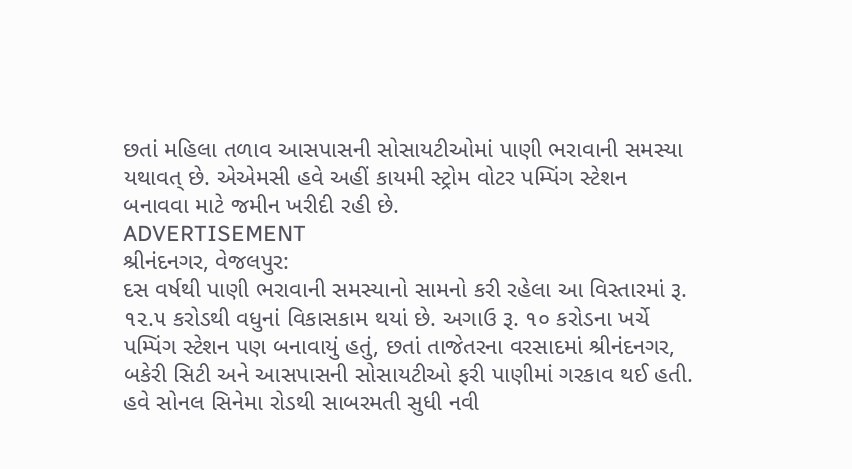છતાં મહિલા તળાવ આસપાસની સોસાયટીઓમાં પાણી ભરાવાની સમસ્યા યથાવત્ છે. એએમસી હવે અહીં કાયમી સ્ટ્રોમ વોટર પમ્પિંગ સ્ટેશન બનાવવા માટે જમીન ખરીદી રહી છે.
ADVERTISEMENT
શ્રીનંદનગર, વેજલપુર:
દસ વર્ષથી પાણી ભરાવાની સમસ્યાનો સામનો કરી રહેલા આ વિસ્તારમાં રૂ. ૧૨.૫ કરોડથી વધુનાં વિકાસકામ થયાં છે. અગાઉ રૂ. ૧૦ કરોડના ખર્ચે પમ્પિંગ સ્ટેશન પણ બનાવાયું હતું, છતાં તાજેતરના વરસાદમાં શ્રીનંદનગર, બકેરી સિટી અને આસપાસની સોસાયટીઓ ફરી પાણીમાં ગરકાવ થઈ હતી. હવે સોનલ સિનેમા રોડથી સાબરમતી સુધી નવી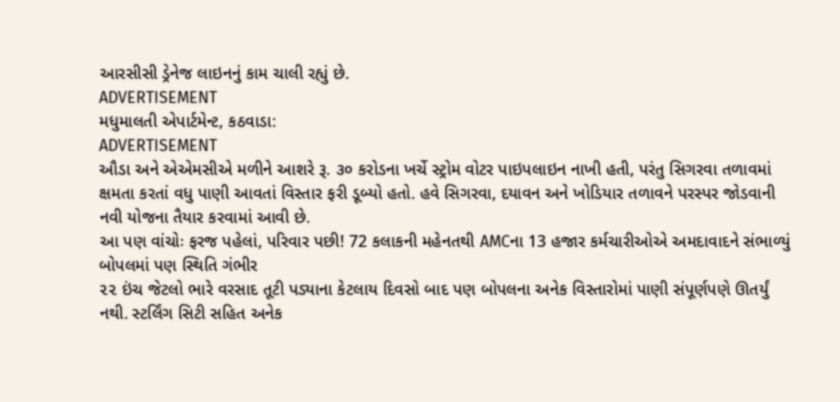આરસીસી ડ્રેનેજ લાઇનનું કામ ચાલી રહ્યું છે.
ADVERTISEMENT
મધુમાલતી એપાર્ટમેન્ટ, કઠવાડા:
ADVERTISEMENT
ઔડા અને એએમસીએ મળીને આશરે રૂ. ૩૦ કરોડના ખર્ચે સ્ટ્રોમ વોટર પાઇપલાઇન નાખી હતી, પરંતુ સિગરવા તળાવમાં ક્ષમતા કરતાં વધુ પાણી આવતાં વિસ્તાર ફરી ડૂબ્યો હતો. હવે સિગરવા, દયાવન અને ખોડિયાર તળાવને પરસ્પર જોડવાની નવી યોજના તૈયાર કરવામાં આવી છે.
આ પણ વાંચોઃ ફરજ પહેલાં, પરિવાર પછી! 72 કલાકની મહેનતથી AMCના 13 હજાર કર્મચારીઓએ અમદાવાદને સંભાળ્યું
બોપલમાં પણ સ્થિતિ ગંભીર
૨૨ ઇંચ જેટલો ભારે વરસાદ તૂટી પડ્યાના કેટલાય દિવસો બાદ પણ બોપલના અનેક વિસ્તારોમાં પાણી સંપૂર્ણપણે ઊતર્યું નથી. સ્ટર્લિંગ સિટી સહિત અનેક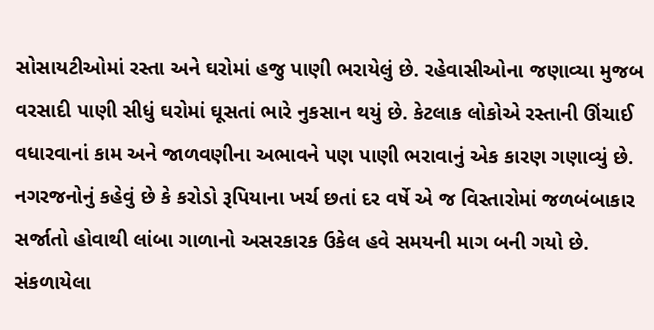સોસાયટીઓમાં રસ્તા અને ઘરોમાં હજુ પાણી ભરાયેલું છે. રહેવાસીઓના જણાવ્યા મુજબ વરસાદી પાણી સીધું ઘરોમાં ઘૂસતાં ભારે નુકસાન થયું છે. કેટલાક લોકોએ રસ્તાની ઊંચાઈ વધારવાનાં કામ અને જાળવણીના અભાવને પણ પાણી ભરાવાનું એક કારણ ગણાવ્યું છે. નગરજનોનું કહેવું છે કે કરોડો રૂપિયાના ખર્ચ છતાં દર વર્ષે એ જ વિસ્તારોમાં જળબંબાકાર સર્જાતો હોવાથી લાંબા ગાળાનો અસરકારક ઉકેલ હવે સમયની માગ બની ગયો છે.
સંકળાયેલા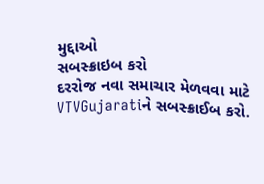મુદ્દાઓ
સબસ્ક્રાઇબ કરો
દરરોજ નવા સમાચાર મેળવવા માટે VTVGujaratiને સબસ્ક્રાઈબ કરો.